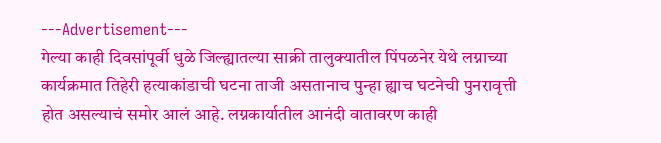---Advertisement---
गेल्या काही दिवसांपूर्वी धुळे जिल्ह्यातल्या साक्री तालुक्यातील पिंपळनेर येथे लग्नाच्या कार्यक्रमात तिहेरी हत्याकांडाची घटना ताजी असतानाच पुन्हा ह्याच घटनेची पुनरावृत्ती होत असल्याचं समोर आलं आहे. लग्नकार्यातील आनंदी वातावरण काही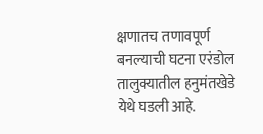क्षणातच तणावपूर्ण बनल्याची घटना एरंडोल तालुक्यातील हनुमंतखेडे येथे घडली आहे.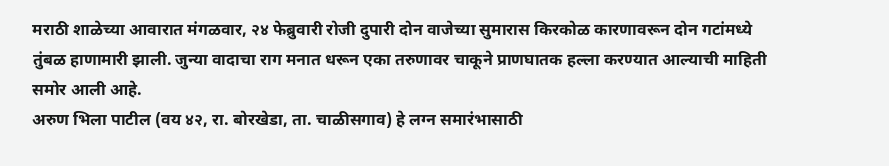मराठी शाळेच्या आवारात मंगळवार, २४ फेब्रुवारी रोजी दुपारी दोन वाजेच्या सुमारास किरकोळ कारणावरून दोन गटांमध्ये तुंबळ हाणामारी झाली. जुन्या वादाचा राग मनात धरून एका तरुणावर चाकूने प्राणघातक हल्ला करण्यात आल्याची माहिती समोर आली आहे.
अरुण भिला पाटील (वय ४२, रा. बोरखेडा, ता. चाळीसगाव) हे लग्न समारंभासाठी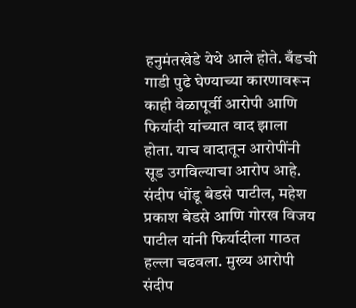हनुमंतखेडे येथे आले होते. बँडची गाडी पुढे घेण्याच्या कारणावरून काही वेळापूर्वी आरोपी आणि फिर्यादी यांच्यात वाद झाला होता. याच वादातून आरोपींनी सूड उगविल्याचा आरोप आहे.
संदीप धोंडू बेडसे पाटील, महेश प्रकाश बेडसे आणि गोरख विजय पाटील यांनी फिर्यादीला गाठत हल्ला चढवला. मुख्य आरोपी संदीप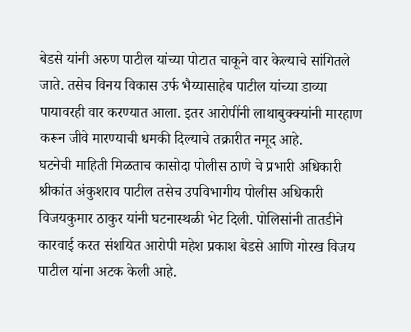बेडसे यांनी अरुण पाटील यांच्या पोटात चाकूने वार केल्याचे सांगितले जाते. तसेच विनय विकास उर्फ भैय्यासाहेब पाटील यांच्या डाव्या पायावरही वार करण्यात आला. इतर आरोपींनी लाथाबुक्क्यांनी मारहाण करून जीवे मारण्याची धमकी दिल्याचे तक्रारीत नमूद आहे.
घटनेची माहिती मिळताच कासोदा पोलीस ठाणे चे प्रभारी अधिकारी श्रीकांत अंकुशराव पाटील तसेच उपविभागीय पोलीस अधिकारी विजयकुमार ठाकुर यांनी घटनास्थळी भेट दिली. पोलिसांनी तातडीने कारवाई करत संशयित आरोपी महेश प्रकाश बेडसे आणि गोरख विजय पाटील यांना अटक केली आहे.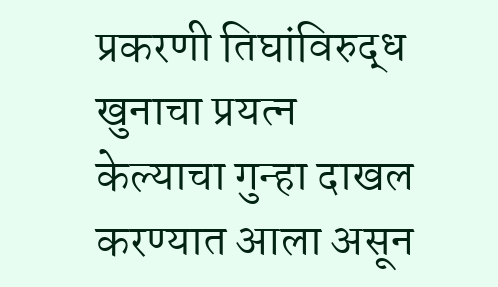प्रकरणी तिघांविरुद्ध खुनाचा प्रयत्न केल्याचा गुन्हा दाखल करण्यात आला असून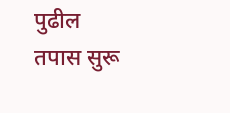पुढील तपास सुरू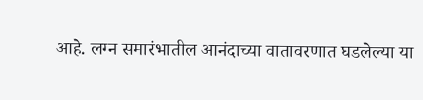आहे. लग्न समारंभातील आनंदाच्या वातावरणात घडलेल्या या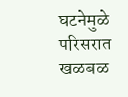घटनेमुळे परिसरात खळबळ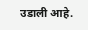उडाली आहे.